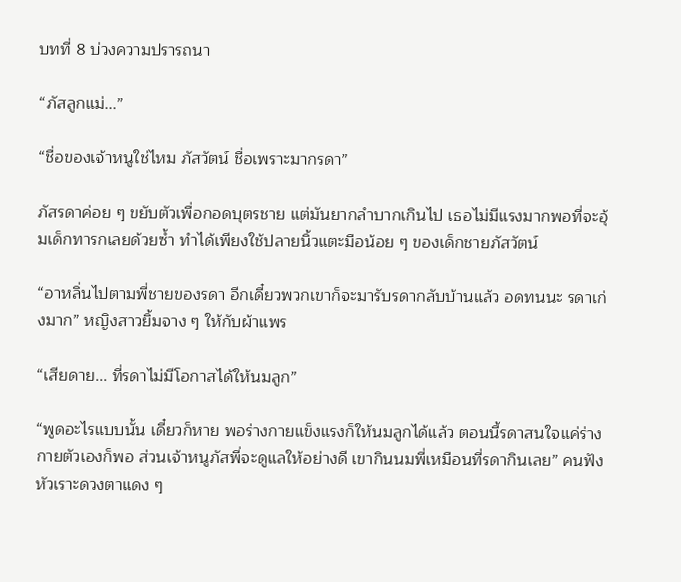บทที่ 8 บ่วงความปรารถนา

“ภัสลูกแม่...”

“ชื่อของเจ้าหนูใช่ไหม ภัสวัตน์ ชื่อเพราะมากรดา”

ภัสรดาค่อย ๆ ขยับตัวเพื่อกอดบุตรชาย แต่มันยากลำบากเกินไป เธอไม่มีแรงมากพอที่จะอุ้มเด็กทารกเลยด้วยซ้ำ ทำได้เพียงใช้ปลายนิ้วแตะมือน้อย ๆ ของเด็กชายภัสวัตน์

“อาหลิ่นไปตามพี่ชายของรดา อีกเดี๋ยวพวกเขาก็จะมารับรดากลับบ้านแล้ว อดทนนะ รดาเก่งมาก” หญิงสาวยิ้มจาง ๆ ให้กับผ้าแพร

“เสียดาย... ที่รดาไม่มีโอกาสได้ให้นมลูก”

“พูดอะไรแบบนั้น เดี๋ยวก็หาย พอร่างกายแข็งแรงก็ให้นมลูกได้แล้ว ตอนนี้รดาสนใจแค่ร่างกายตัวเองก็พอ ส่วนเจ้าหนูภัสพี่จะดูแลให้อย่างดี เขากินนมพี่เหมือนที่รดากินเลย” คนฟังหัวเราะดวงตาแดง ๆ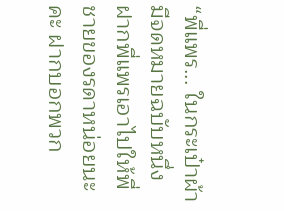“พี่แพร... ในกระเป๋าผ้ามีจดหมายฉบับหนึ่ง ฝากพี่แพรเอาไปให้พี่ชายของรดาหน่อยนะคะ ฝากบอกพวก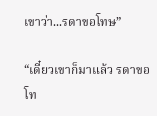เขาว่า...รดาขอโทษ”

“เดี๋ยวเขาก็มาแล้ว รดาขอโท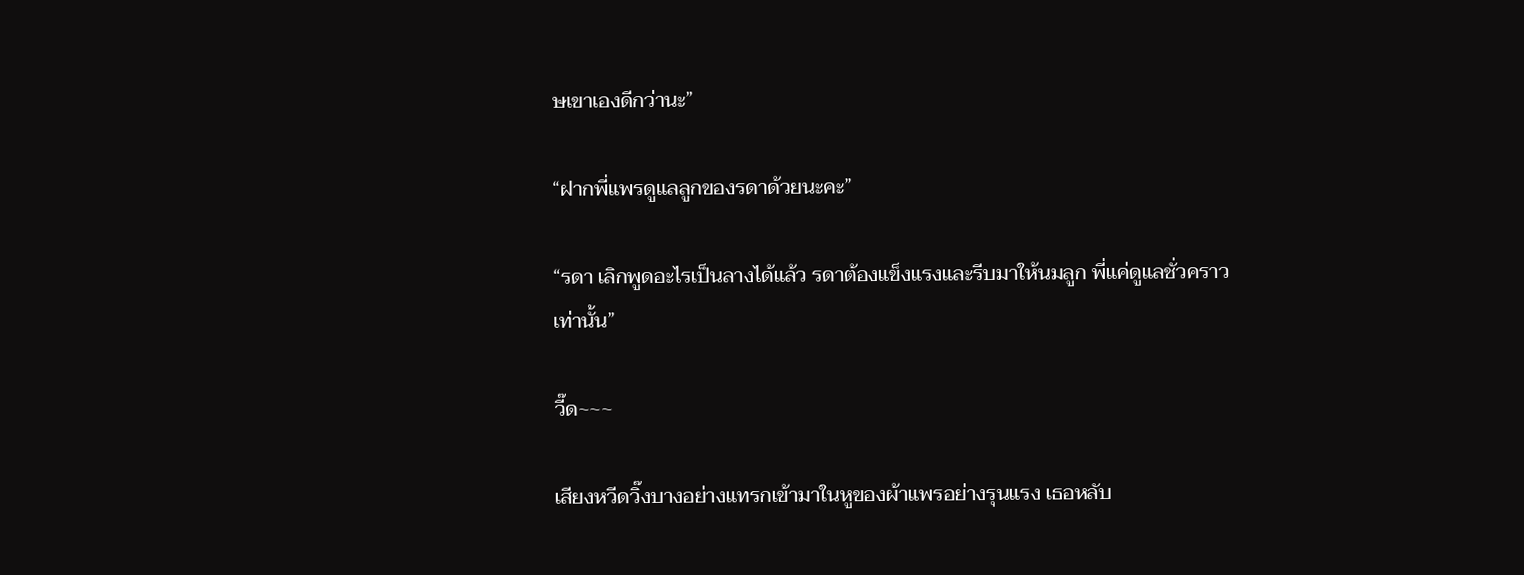ษเขาเองดีกว่านะ”

“ฝากพี่แพรดูแลลูกของรดาด้วยนะคะ”

“รดา เลิกพูดอะไรเป็นลางได้แล้ว รดาต้องแข็งแรงและรีบมาให้นมลูก พี่แค่ดูแลชั่วคราวเท่านั้น”

วี๊ด~~~

เสียงหวีดวิ๊งบางอย่างแทรกเข้ามาในหูของผ้าแพรอย่างรุนแรง เธอหลับ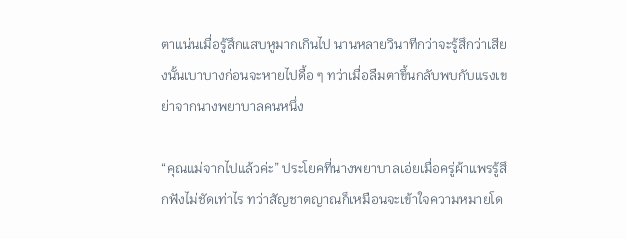ตาแน่นเมื่อรู้สึกแสบหูมากเกินไป นานหลายวินาทีกว่าจะรู้สึกว่าเสียงนั้นเบาบางก่อนจะหายไปดื้อ ๆ ทว่าเมื่อลืมตาขึ้นกลับพบกับแรงเขย่าจากนางพยาบาลคนหนึ่ง

“คุณแม่จากไปแล้วค่ะ” ประโยคที่นางพยาบาลเอ่ยเมื่อครู่ผ้าแพรรู้สึกฟังไม่ชัดเท่าไร ทว่าสัญชาตญาณก็เหมือนจะเข้าใจความหมายโด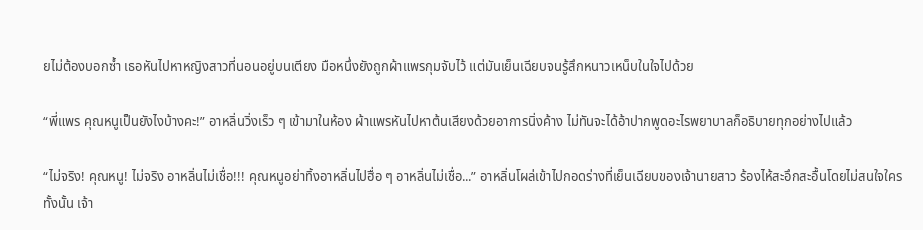ยไม่ต้องบอกซ้ำ เธอหันไปหาหญิงสาวที่นอนอยู่บนเตียง มือหนึ่งยังถูกผ้าแพรกุมจับไว้ แต่มันเย็นเฉียบจนรู้สึกหนาวเหน็บในใจไปด้วย

“พี่แพร คุณหนูเป็นยังไงบ้างคะ!” อาหลิ่นวิ่งเร็ว ๆ เข้ามาในห้อง ผ้าแพรหันไปหาต้นเสียงด้วยอาการนิ่งค้าง ไม่ทันจะได้อ้าปากพูดอะไรพยาบาลก็อธิบายทุกอย่างไปแล้ว

“ไม่จริง! คุณหนู! ไม่จริง อาหลิ่นไม่เชื่อ!!! คุณหนูอย่าทิ้งอาหลิ่นไปฮื่อ ๆ อาหลิ่นไม่เชื่อ...” อาหลิ่นโผล่เข้าไปกอดร่างที่เย็นเฉียบของเจ้านายสาว ร้องไห้สะอึกสะอื้นโดยไม่สนใจใครทั้งนั้น เจ้า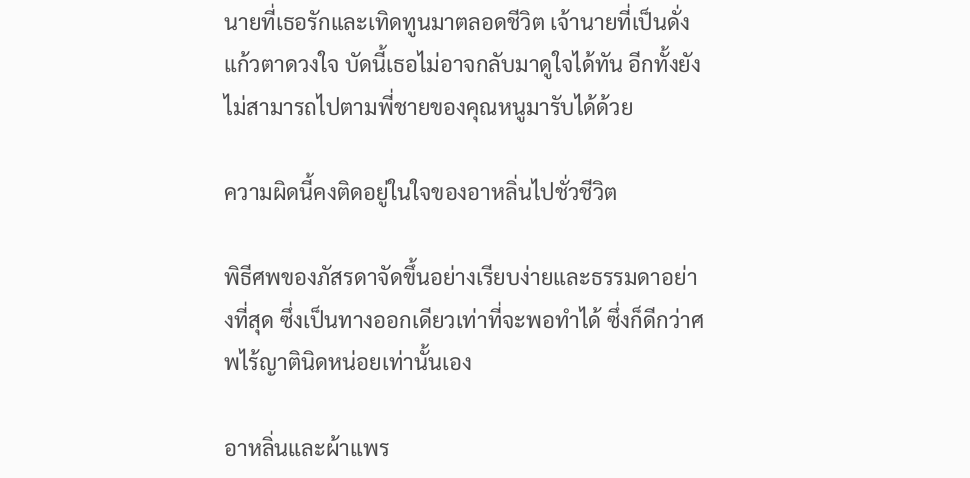นายที่เธอรักและเทิดทูนมาตลอดชีวิต เจ้านายที่เป็นดั่งแก้วตาดวงใจ บัดนี้เธอไม่อาจกลับมาดูใจได้ทัน อีกทั้งยังไม่สามารถไปตามพี่ชายของคุณหนูมารับได้ด้วย

ความผิดนี้คงติดอยู่ในใจของอาหลิ่นไปชั่วชีวิต

พิธีศพของภัสรดาจัดขึ้นอย่างเรียบง่ายและธรรมดาอย่างที่สุด ซึ่งเป็นทางออกเดียวเท่าที่จะพอทำได้ ซึ่งก็ดีกว่าศพไร้ญาตินิดหน่อยเท่านั้นเอง

อาหลิ่นและผ้าแพร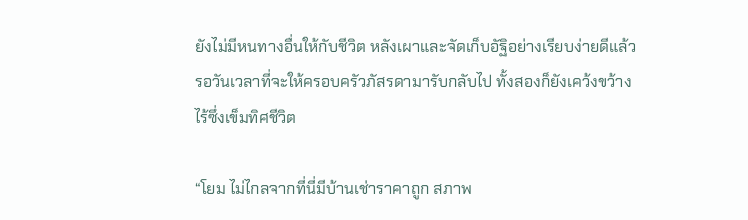ยังไม่มีหนทางอื่นให้กับชีวิต หลังเผาและจัดเก็บอัฐิอย่างเรียบง่ายดีแล้ว รอวันเวลาที่จะให้ครอบครัวภัสรดามารับกลับไป ทั้งสองก็ยังเคว้งขว้างไร้ซึ่งเข็มทิศชีวิต

“โยม ไม่ไกลจากที่นี่มีบ้านเช่าราคาถูก สภาพ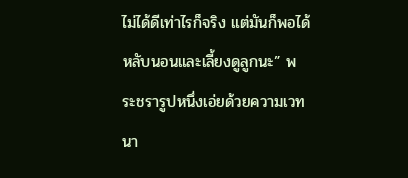ไม่ได้ดีเท่าไรก็จริง แต่มันก็พอได้หลับนอนและเลี้ยงดูลูกนะ” พระชรารูปหนึ่งเอ่ยด้วยความเวทนา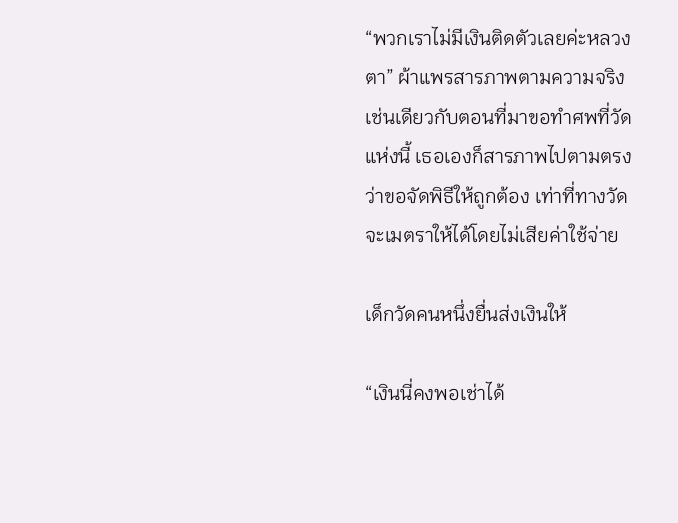“พวกเราไม่มีเงินติดตัวเลยค่ะหลวงตา” ผ้าแพรสารภาพตามความจริง เช่นเดียวกับตอนที่มาขอทำศพที่วัดแห่งนี้ เธอเองก็สารภาพไปตามตรงว่าขอจัดพิธีให้ถูกต้อง เท่าที่ทางวัดจะเมตราให้ได้โดยไม่เสียค่าใช้จ่าย

เด็กวัดคนหนึ่งยื่นส่งเงินให้

“เงินนี่คงพอเช่าได้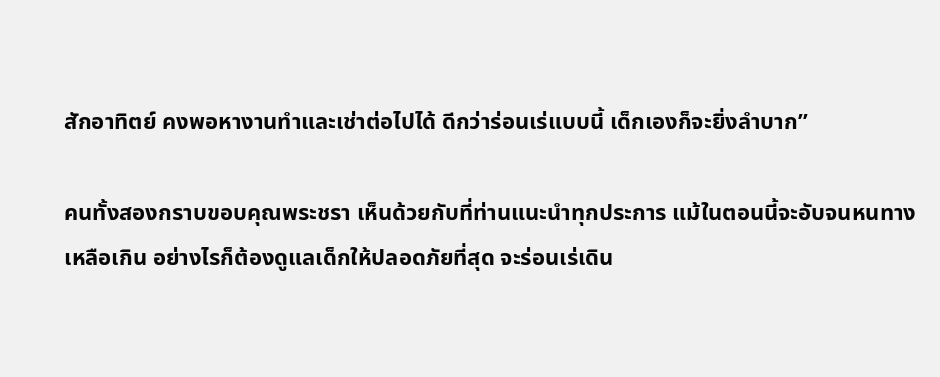สักอาทิตย์ คงพอหางานทำและเช่าต่อไปได้ ดีกว่าร่อนเร่แบบนี้ เด็กเองก็จะยิ่งลำบาก”

คนทั้งสองกราบขอบคุณพระชรา เห็นด้วยกับที่ท่านแนะนำทุกประการ แม้ในตอนนี้จะอับจนหนทางเหลือเกิน อย่างไรก็ต้องดูแลเด็กให้ปลอดภัยที่สุด จะร่อนเร่เดิน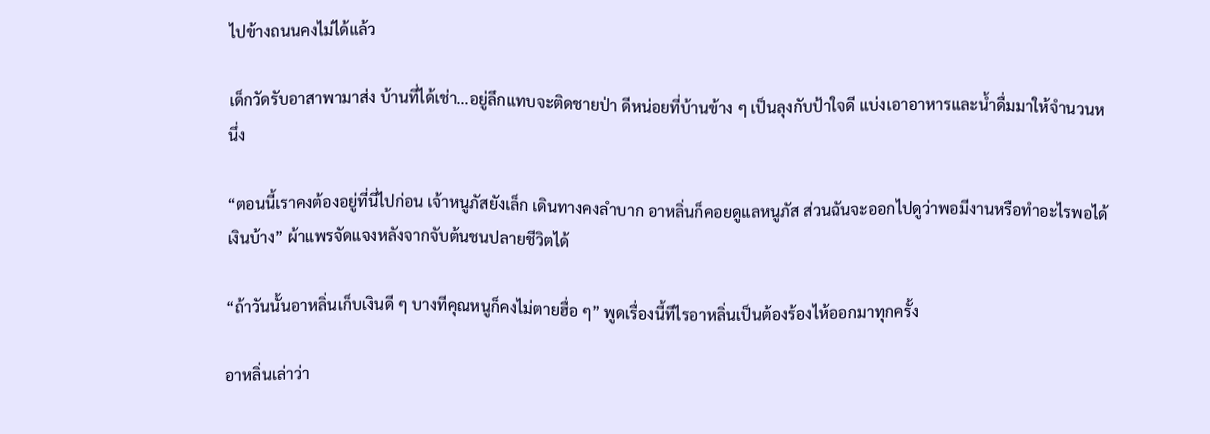ไปข้างถนนคงไม่ได้แล้ว

เด็กวัดรับอาสาพามาส่ง บ้านที่ได้เช่า...อยู่ลึกแทบจะติดชายป่า ดีหน่อยที่บ้านข้าง ๆ เป็นลุงกับป้าใจดี แบ่งเอาอาหารและน้ำดื่มมาให้จำนวนหนึ่ง

“ตอนนี้เราคงต้องอยู่ที่นี่ไปก่อน เจ้าหนูภัสยังเล็ก เดินทางคงลำบาก อาหลิ่นก็คอยดูแลหนูภัส ส่วนฉันจะออกไปดูว่าพอมีงานหรือทำอะไรพอได้เงินบ้าง” ผ้าแพรจัดแจงหลังจากจับต้นชนปลายชีวิตได้

“ถ้าวันนั้นอาหลิ่นเก็บเงินดี ๆ บางทีคุณหนูก็คงไม่ตายฮื่อ ๆ” พูดเรื่องนี้ทีไรอาหลิ่นเป็นต้องร้องไห้ออกมาทุกครั้ง

อาหลิ่นเล่าว่า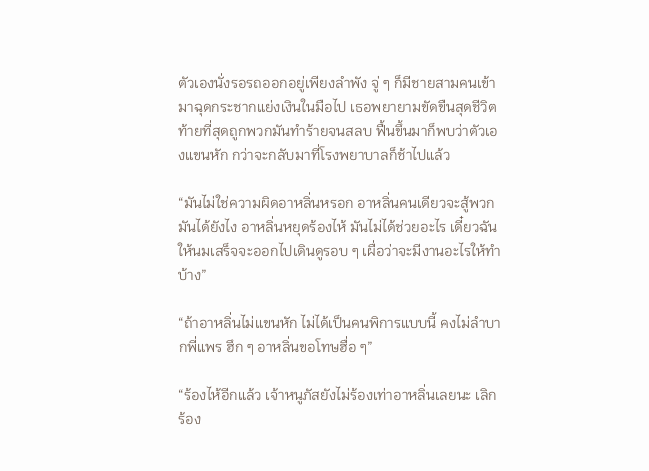ตัวเองนั่งรอรถออกอยู่เพียงลำพัง จู่ ๆ ก็มีชายสามคนเข้ามาฉุดกระชากแย่งเงินในมือไป เธอพยายามขัดขืนสุดชีวิต ท้ายที่สุดถูกพวกมันทำร้ายจนสลบ ฟื้นขึ้นมาก็พบว่าตัวเองแขนหัก กว่าจะกลับมาที่โรงพยาบาลก็ช้าไปแล้ว

“มันไม่ใช่ความผิดอาหลิ่นหรอก อาหลิ่นคนเดียวจะสู้พวกมันได้ยังไง อาหลิ่นหยุดร้องไห้ มันไม่ได้ช่วยอะไร เดี๋ยวฉันให้นมเสร็จจะออกไปเดินดูรอบ ๆ เผื่อว่าจะมีงานอะไรให้ทำบ้าง”

“ถ้าอาหลิ่นไม่แขนหัก ไม่ได้เป็นคนพิการแบบนี้ คงไม่ลำบากพี่แพร ฮึก ๆ อาหลิ่นขอโทษฮื่อ ๆ”

“ร้องไห้อีกแล้ว เจ้าหนูภัสยังไม่ร้องเท่าอาหลิ่นเลยนะ เลิกร้อง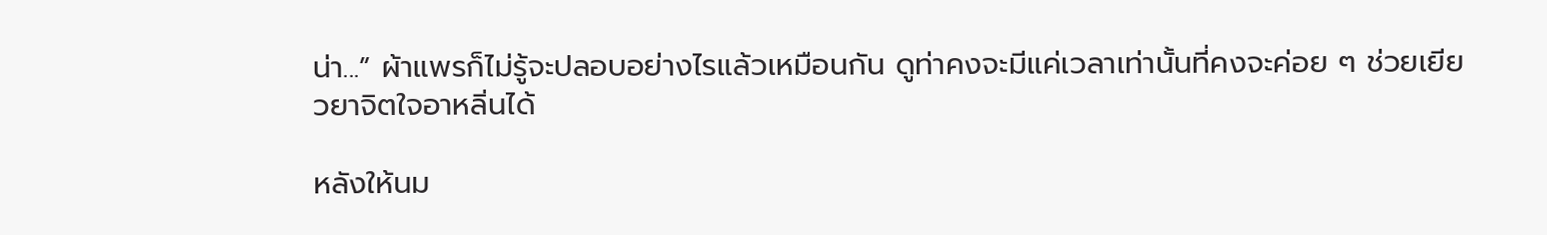น่า...” ผ้าแพรก็ไม่รู้จะปลอบอย่างไรแล้วเหมือนกัน ดูท่าคงจะมีแค่เวลาเท่านั้นที่คงจะค่อย ๆ ช่วยเยียวยาจิตใจอาหลิ่นได้

หลังให้นม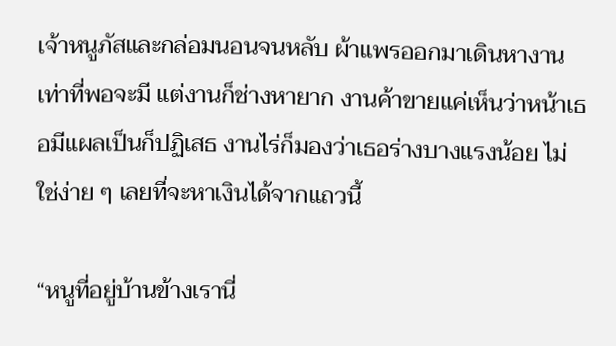เจ้าหนูภัสและกล่อมนอนจนหลับ ผ้าแพรออกมาเดินหางานเท่าที่พอจะมี แต่งานก็ช่างหายาก งานค้าขายแค่เห็นว่าหน้าเธอมีแผลเป็นก็ปฏิเสธ งานไร่ก็มองว่าเธอร่างบางแรงน้อย ไม่ใช่ง่าย ๆ เลยที่จะหาเงินได้จากแถวนี้

“หนูที่อยู่บ้านข้างเรานี่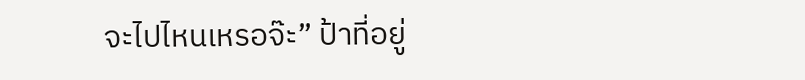จะไปไหนเหรอจ๊ะ” ป้าที่อยู่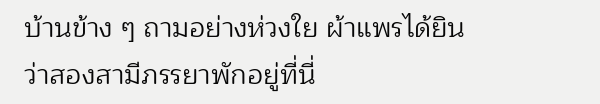บ้านข้าง ๆ ถามอย่างห่วงใย ผ้าแพรได้ยินว่าสองสามีภรรยาพักอยู่ที่นี่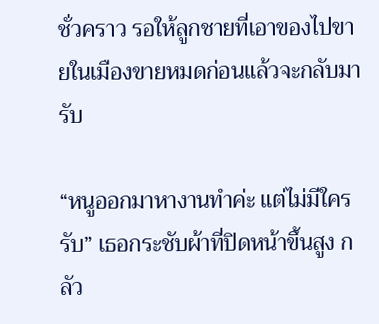ชั่วคราว รอให้ลูกชายที่เอาของไปขายในเมืองขายหมดก่อนแล้วจะกลับมารับ

“หนูออกมาหางานทำค่ะ แต่ไม่มีใครรับ” เธอกระชับผ้าที่ปิดหน้าขึ้นสูง กลัว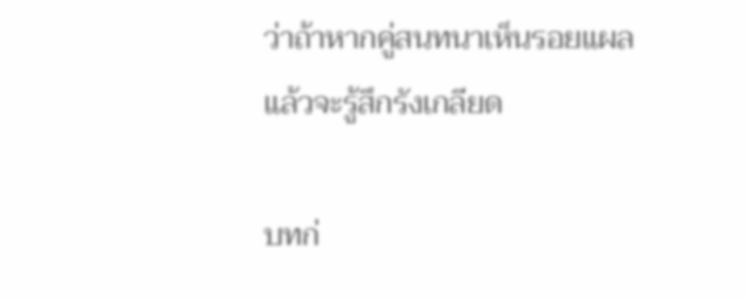ว่าถ้าหากคู่สนทนาเห็นรอยแผลแล้วจะรู้สึกรังเกลียด

บทก่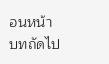อนหน้า
บทถัดไป